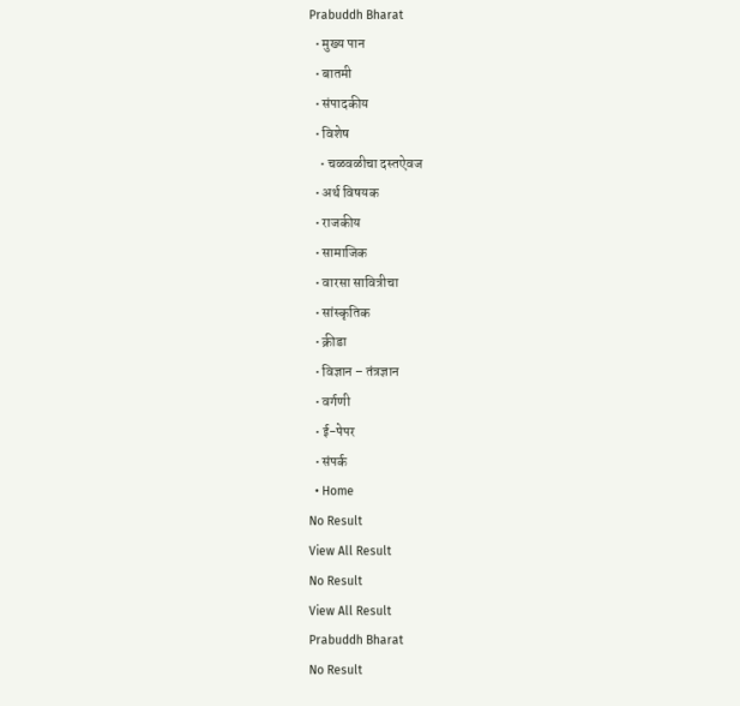Prabuddh Bharat
  • मुख्य पान
  • बातमी
  • संपादकीय
  • विशेष
    • चळवळीचा दस्तऐवज
  • अर्थ विषयक
  • राजकीय
  • सामाजिक
  • वारसा सावित्रीचा
  • सांस्कृतिक
  • क्रीडा
  • विज्ञान – तंत्रज्ञान
  • वर्गणी
  • ई-पेपर
  • संपर्क
  • Home
No Result
View All Result
No Result
View All Result
Prabuddh Bharat
No Result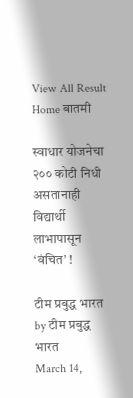View All Result
Home बातमी

स्वाधार योजनेचा २०० कोटी निधी असतानाही विद्यार्थी लाभापासून ‘वंचित’ !

टीम प्रबुद्ध भारत by टीम प्रबुद्ध भारत
March 14,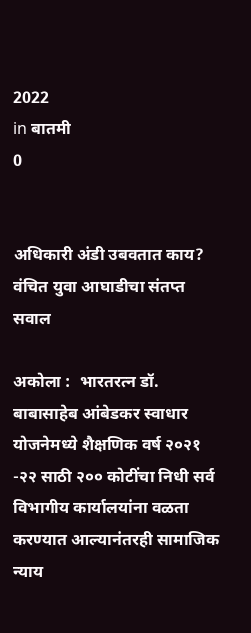2022
in बातमी
0


अधिकारी अंडी उबवतात काय? वंचित युवा आघाडीचा संतप्त सवाल

अकोला :  भारतरत्न डॉ. बाबासाहेब आंबेडकर स्वाधार योजनेमध्ये शैक्षणिक वर्ष २०२१ -२२ साठी २०० कोटींचा निधी सर्व विभागीय कार्यालयांना वळता करण्यात आल्यानंतरही सामाजिक न्याय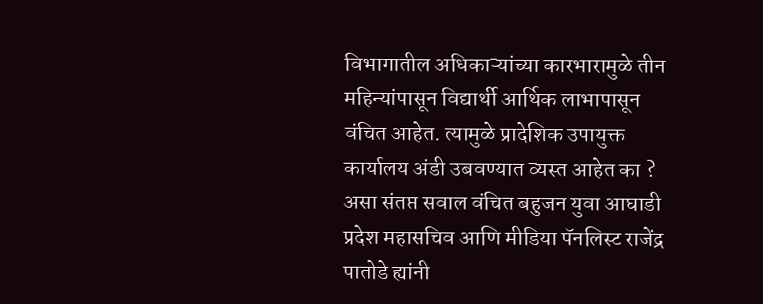विभागातील अधिकाऱ्यांच्या कारभारामुळे तीन महिन्यांपासून विद्यार्थी आर्थिक लाभापासून वंचित आहेत. त्यामुळे प्रादेशिक उपायुक्त कार्यालय अंडी उबवण्यात व्यस्त आहेत का ? असा संतप्त सवाल वंचित बहुजन युवा आघाडी प्रदेश महासचिव आणि मीडिया पॅनलिस्ट राजेंद्र पातोडे ह्यांनी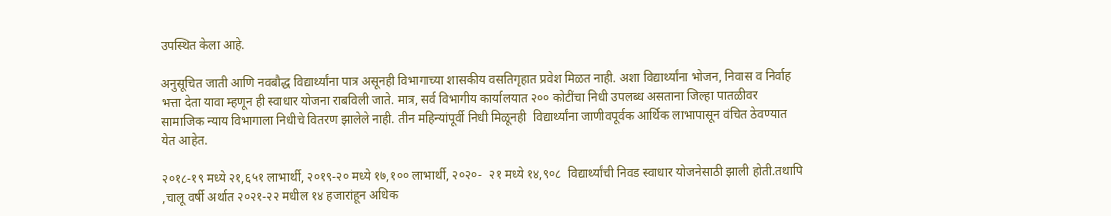उपस्थित केला आहे.

अनुसूचित जाती आणि नवबौद्ध विद्यार्थ्यांना पात्र असूनही विभागाच्या शासकीय वसतिगृहात प्रवेश मिळत नाही. अशा विद्यार्थ्यांना भोजन, निवास व निर्वाह भत्ता देता यावा म्हणून ही स्वाधार योजना राबविली जाते. मात्र, सर्व विभागीय कार्यालयात २०० कोटींचा निधी उपलब्ध असताना जिल्हा पातळीवर सामाजिक न्याय विभागाला निधीचे वितरण झालेले नाही. तीन महिन्यांपूर्वी निधी मिळूनही  विद्यार्थ्यांना जाणीवपूर्वक आर्थिक लाभापासून वंचित ठेवण्यात येत आहेत.

२०१८-१९ मध्ये २१,६५१ लाभार्थी, २०१९-२० मध्ये १७,१०० लाभार्थी, २०२०-  २१ मध्ये १४,९०८  विद्यार्थ्यांची निवड स्वाधार योजनेसाठी झाली होती.तथापि ,चालू वर्षी अर्थात २०२१-२२ मधील १४ हजारांहून अधिक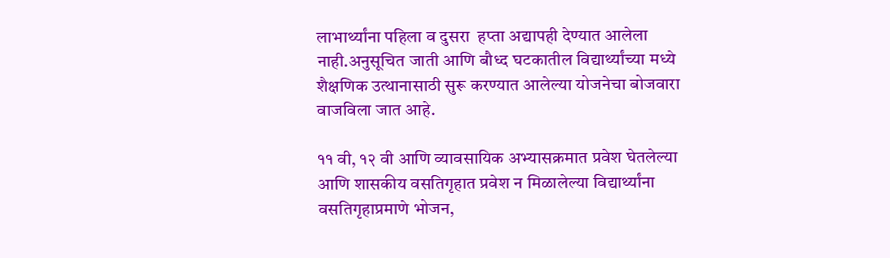लाभार्थ्यांना पहिला व दुसरा  हप्ता अद्यापही देण्यात आलेला नाही.अनुसूचित जाती आणि बौध्द घटकातील विद्यार्थ्यांच्या मध्ये शैक्षणिक उत्थानासाठी सुरू करण्यात आलेल्या योजनेचा बोजवारा वाजविला जात आहे.

११ वी, १२ वी आणि व्यावसायिक अभ्यासक्रमात प्रवेश घेतलेल्या आणि शासकीय वसतिगृहात प्रवेश न मिळालेल्या विद्यार्थ्यांना वसतिगृहाप्रमाणे भोजन,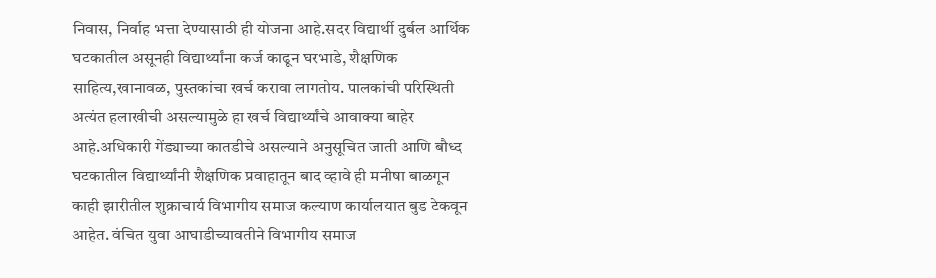निवास, निर्वाह भत्ता देण्यासाठी ही योजना आहे.सदर विद्यार्थी दुर्बल आर्थिक घटकातील असूनही विद्यार्थ्यांना कर्ज काढून घरभाडे, शैक्षणिक साहित्य,खानावळ, पुस्तकांचा खर्च करावा लागतोय. पालकांची परिस्थिती अत्यंत हलाखीची असल्यामुळे हा खर्च विद्यार्थ्यांचे आवाक्या बाहेर आहे.अधिकारी गेंड्याच्या कातडीचे असल्याने अनुसूचित जाती आणि बौध्द घटकातील विद्यार्थ्यांनी शैक्षणिक प्रवाहातून बाद व्हावे ही मनीषा बाळगून काही झारीतील शुक्राचार्य विभागीय समाज कल्याण कार्यालयात बुड टेकवून आहेत. वंचित युवा आघाडीच्यावतीने विभागीय समाज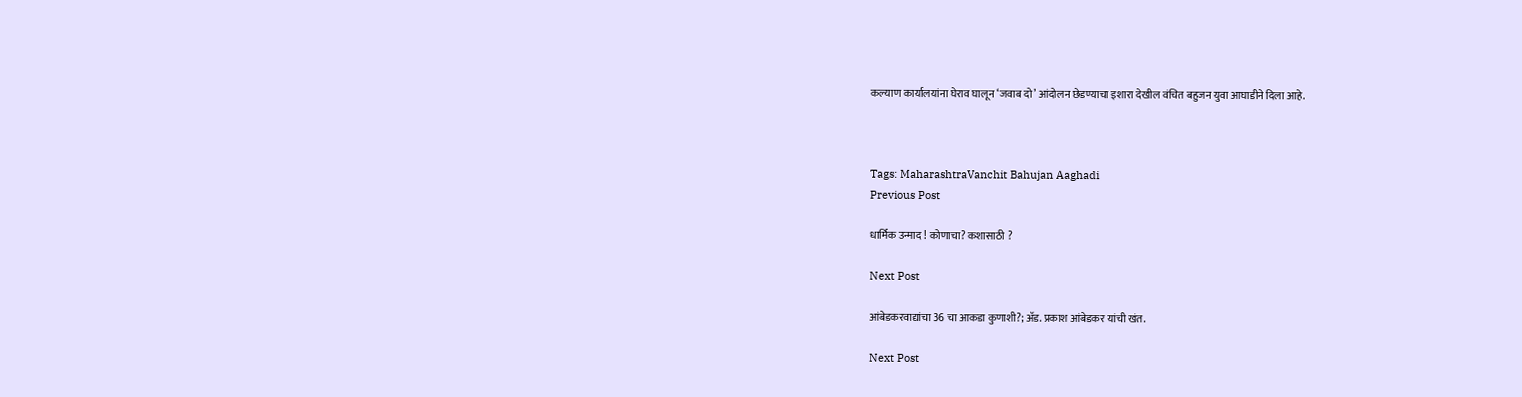कल्याण कार्यालयांना घेराव घालून ‘जवाब दो’ आंदोलन छेडण्याचा इशारा देखील वंचित बहुजन युवा आघाडीने दिला आहे.



Tags: MaharashtraVanchit Bahujan Aaghadi
Previous Post

धार्मिक उन्माद ! कोणाचा? कशासाठी ?

Next Post

आंबेडकरवाद्यांचा 36 चा आकडा कुणाशी?; अ‍ॅड. प्रकाश आंबेडकर यांची खंत.

Next Post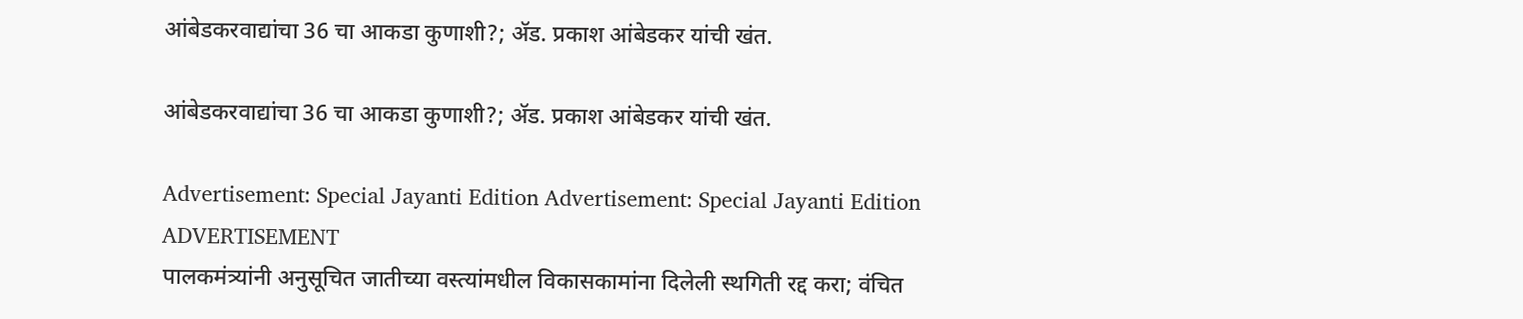आंबेडकरवाद्यांचा 36 चा आकडा कुणाशी?; अ‍ॅड. प्रकाश आंबेडकर यांची खंत.

आंबेडकरवाद्यांचा 36 चा आकडा कुणाशी?; अ‍ॅड. प्रकाश आंबेडकर यांची खंत.

Advertisement: Special Jayanti Edition Advertisement: Special Jayanti Edition
ADVERTISEMENT
पालकमंत्र्यांनी अनुसूचित जातीच्या वस्त्यांमधील विकासकामांना दिलेली स्थगिती रद्द करा; वंचित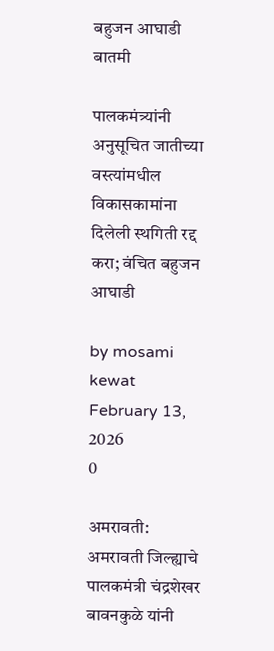बहुजन आघाडी
बातमी

पालकमंत्र्यांनी अनुसूचित जातीच्या वस्त्यांमधील विकासकामांना दिलेली स्थगिती रद्द करा; वंचित बहुजन आघाडी

by mosami kewat
February 13, 2026
0

अमरावती: अमरावती जिल्ह्याचे पालकमंत्री चंद्रशेखर बावनकुळे यांनी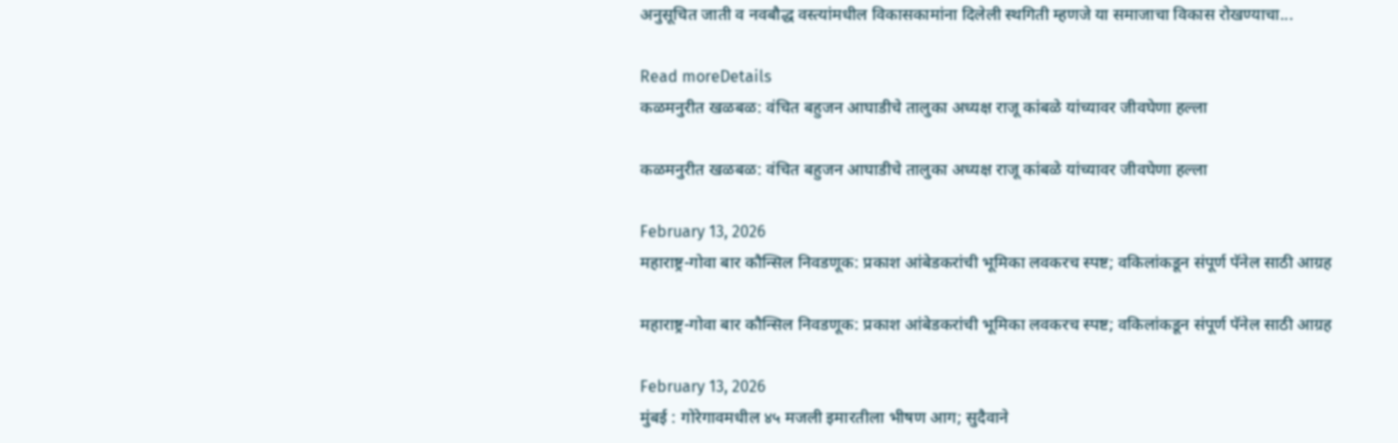अनुसूचित जाती व नवबौद्ध वस्त्यांमधील विकासकामांना दिलेली स्थगिती म्हणजे या समाजाचा विकास रोखण्याचा...

Read moreDetails
कळमनुरीत खळबळ: वंचित बहुजन आघाडीचे तालुका अध्यक्ष राजू कांबळे यांच्यावर जीवघेणा हल्ला

कळमनुरीत खळबळ: वंचित बहुजन आघाडीचे तालुका अध्यक्ष राजू कांबळे यांच्यावर जीवघेणा हल्ला

February 13, 2026
महाराष्ट्र-गोवा बार कौन्सिल निवडणूक: प्रकाश आंबेडकरांची भूमिका लवकरच स्पष्ट; वकिलांकडून संपूर्ण पॅनेल साठी आग्रह

महाराष्ट्र-गोवा बार कौन्सिल निवडणूक: प्रकाश आंबेडकरांची भूमिका लवकरच स्पष्ट; वकिलांकडून संपूर्ण पॅनेल साठी आग्रह

February 13, 2026
मुंबई : गोरेगावमधील ४५ मजली इमारतीला भीषण आग; सुदैवाने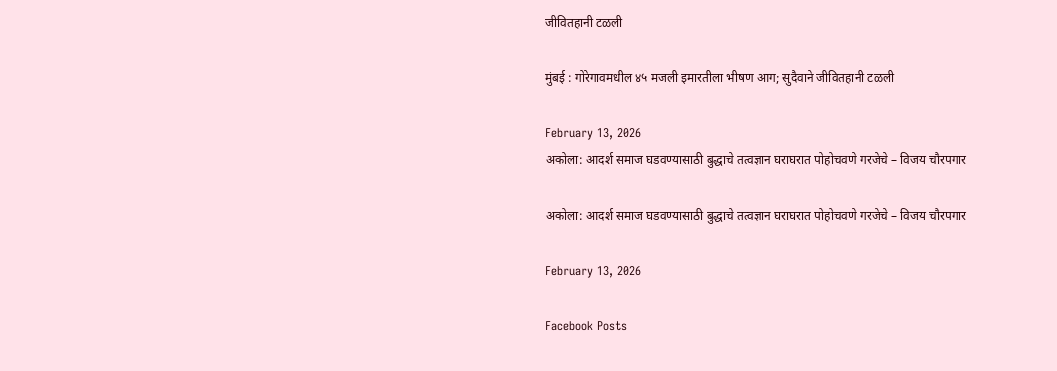जीवितहानी टळली

मुंबई : गोरेगावमधील ४५ मजली इमारतीला भीषण आग; सुदैवाने जीवितहानी टळली

February 13, 2026
अकोला: आदर्श समाज घडवण्यासाठी बुद्धाचे तत्वज्ञान घराघरात पोहोचवणे गरजेचे – विजय चौरपगार

अकोला: आदर्श समाज घडवण्यासाठी बुद्धाचे तत्वज्ञान घराघरात पोहोचवणे गरजेचे – विजय चौरपगार

February 13, 2026

Facebook Posts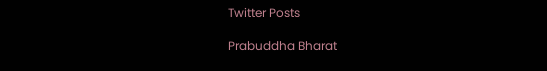Twitter Posts

Prabuddha Bharat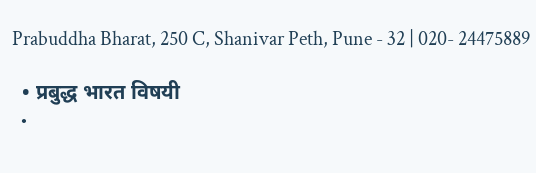Prabuddha Bharat, 250 C, Shanivar Peth, Pune - 32 | 020- 24475889

  • प्रबुद्ध भारत विषयी
  •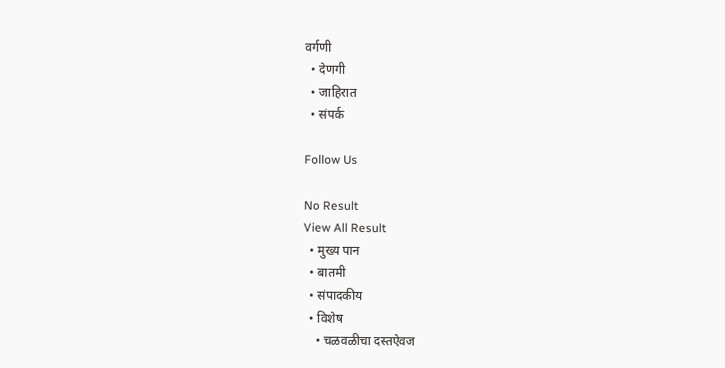वर्गणी
  • देणगी
  • जाहिरात
  • संपर्क

Follow Us

No Result
View All Result
  • मुख्य पान
  • बातमी
  • संपादकीय
  • विशेष
    • चळवळीचा दस्तऐवज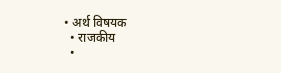• अर्थ विषयक
  • राजकीय
  •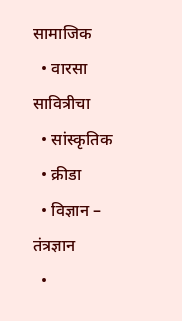सामाजिक
  • वारसा सावित्रीचा
  • सांस्कृतिक
  • क्रीडा
  • विज्ञान – तंत्रज्ञान
  •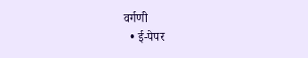वर्गणी
  • ई-पेपर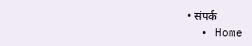• संपर्क
  • Home